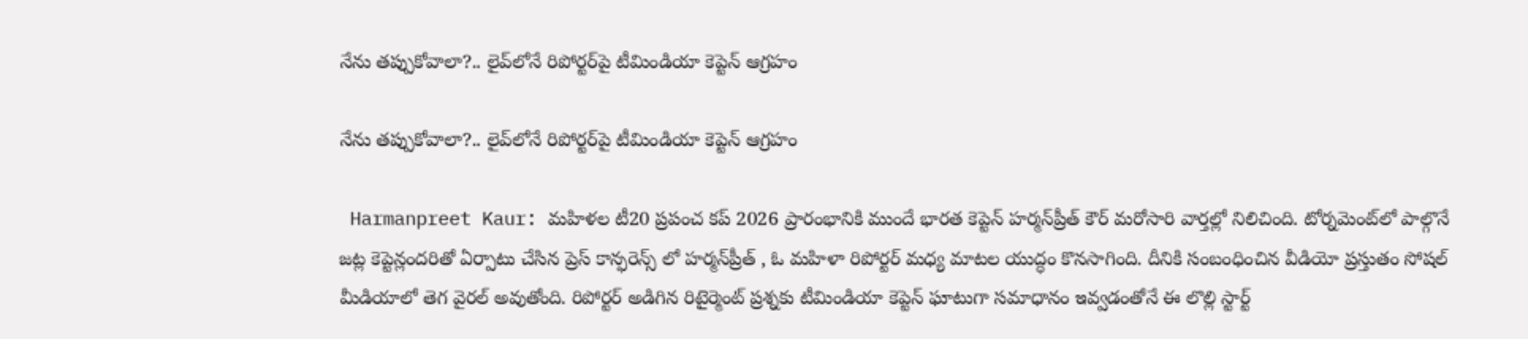నేను తప్పుకోవాలా?.. లైవ్‌లోనే రిపోర్టర్‌పై టీమిండియా కెప్టెన్ ఆగ్రహం

నేను తప్పుకోవాలా?.. లైవ్‌లోనే రిపోర్టర్‌పై టీమిండియా కెప్టెన్ ఆగ్రహం

 Harmanpreet Kaur: మహిళల టీ20 ప్రపంచ కప్ 2026 ప్రారంభానికి ముందే భారత కెప్టెన్ హర్మన్‌ప్రీత్ కౌర్ మరోసారి వార్తల్లో నిలిచింది. టోర్నమెంట్‌లో పాల్గొనే జట్ల కెప్టెన్లందరితో ఏర్పాటు చేసిన ప్రెస్ కాన్ఫరెన్స్ లో హర్మన్‌ప్రీత్ , ఓ మహిళా రిపోర్టర్ మధ్య మాటల యుద్ధం కొనసాగింది. దీనికి సంబంధించిన వీడియో ప్రస్తుతం సోషల్ మీడియాలో తెగ వైరల్ అవుతోంది. రిపోర్టర్ అడిగిన రిటైర్మెంట్ ప్రశ్నకు టీమిండియా కెప్టెన్ ఘాటుగా సమాధానం ఇవ్వడంతోనే ఈ లొల్లి స్టార్ట్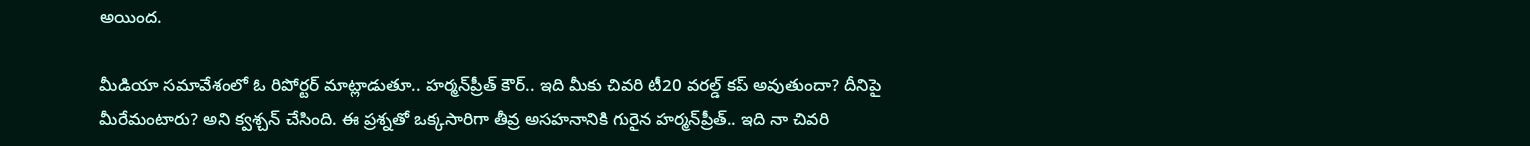అయింద.

మీడియా సమావేశంలో ఓ రిపోర్టర్ మాట్లాడుతూ.. హర్మన్‌ప్రీత్ కౌర్.. ఇది మీకు చివరి టీ20 వరల్డ్ కప్ అవుతుందా? దీనిపై మీరేమంటారు? అని క్వశ్చన్ చేసింది. ఈ ప్రశ్నతో ఒక్కసారిగా తీవ్ర అసహనానికి గురైన హర్మన్‌ప్రీత్.. ఇది నా చివరి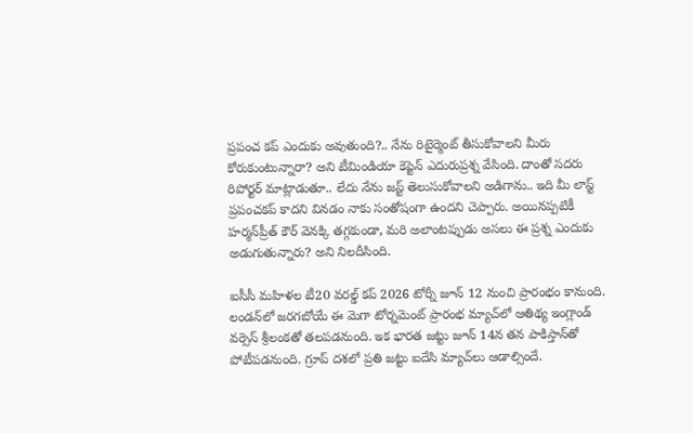ప్రపంచ కప్ ఎందుకు అవుతుంది?.. నేను రిటైర్మెంట్ తీసుకోవాలని మీరు కోరుకుంటున్నారా? అని టీమిండియా కెప్టెన్ ఎదురుప్రశ్న వేసింది. దాంతో సదరు రిపోర్టర్ మాట్లాడుతూ.. లేదు నేను జస్ట్ తెలుసుకోవాలని అడిగాను.. ఇది మీ లాస్ట్ ప్రపంచకప్ కాదని వినడం నాకు సంతోషంగా ఉందని చెప్పారు. అయినప్పటికీ హర్మన్‌ప్రీత్ కౌర్ వెనక్కి తగ్గకుండా, మరి అలాంటప్పుడు అసలు ఈ ప్రశ్న ఎందుకు అడుగుతున్నారు? అని నిలదీసింది.

ఐసీసీ మహిళల టీ20 వరల్డ్ కప్ 2026 టోర్నీ జూన్ 12 నుంచి ప్రారంభం కానుంది. లండన్‌లో జరగబోయే ఈ మెగా టోర్నమెంట్ ప్రారంభ మ్యాచ్‌లో ఆతిథ్య ఇంగ్లాండ్ వర్సెస్ శ్రీలంకతో తలపడనుంది. ఇక భారత జట్టు జూన్ 14న తన పాకిస్తాన్‌తో పోటీపడనుంది. గ్రూప్ దశలో ప్రతి జట్టు ఐదేసి మ్యాచ్‌లు ఆడాల్సిందే.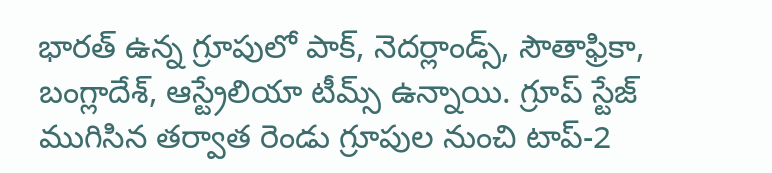భారత్ ఉన్న గ్రూపులో పాక్, నెదర్లాండ్స్, సౌతాఫ్రికా, బంగ్లాదేశ్, ఆస్ట్రేలియా టీమ్స్ ఉన్నాయి. గ్రూప్ స్టేజ్ ముగిసిన తర్వాత రెండు గ్రూపుల నుంచి టాప్-2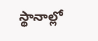స్థానాల్లో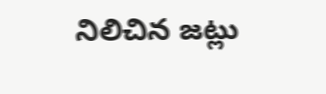నిలిచిన జట్లు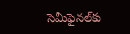సెమీఫైనల్‌కు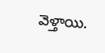వెళ్తాయి.